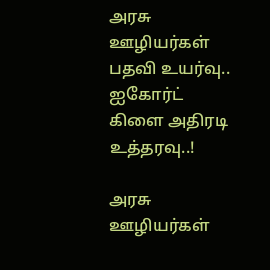அரசு ஊழியர்கள் பதவி உயர்வு.. ஐகோர்ட் கிளை அதிரடி உத்தரவு..!

அரசு ஊழியர்கள்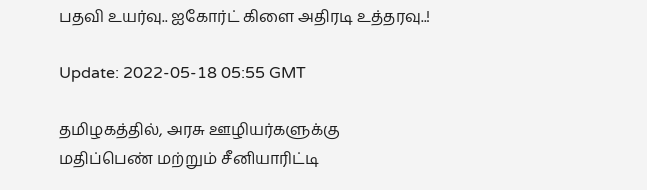பதவி உயர்வு.. ஐகோர்ட் கிளை அதிரடி உத்தரவு..!

Update: 2022-05-18 05:55 GMT

தமிழகத்தில், அரசு ஊழியர்களுக்கு மதிப்பெண் மற்றும் சீனியாரிட்டி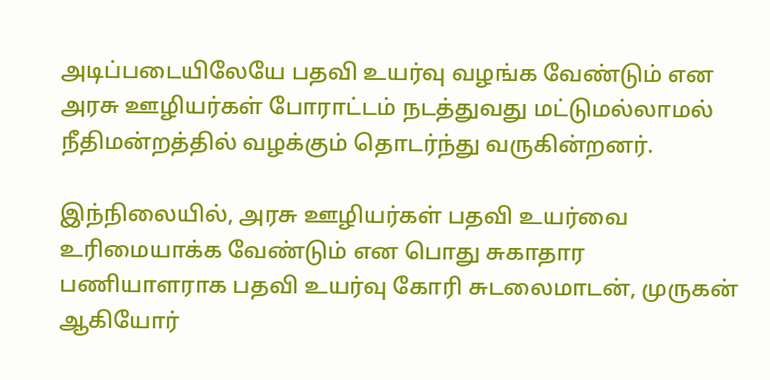அடிப்படையிலேயே பதவி உயர்வு வழங்க வேண்டும் என அரசு ஊழியர்கள் போராட்டம் நடத்துவது மட்டுமல்லாமல் நீதிமன்றத்தில் வழக்கும் தொடர்ந்து வருகின்றனர்.

இந்நிலையில், அரசு ஊழியர்கள் பதவி உயர்வை உரிமையாக்க வேண்டும் என பொது சுகாதார பணியாளராக பதவி உயர்வு கோரி சுடலைமாடன், முருகன் ஆகியோர்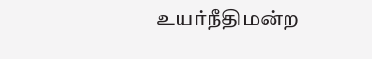உயர்நீதிமன்ற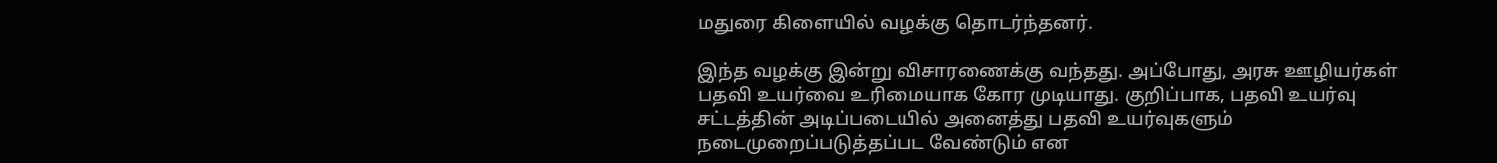மதுரை கிளையில் வழக்கு தொடர்ந்தனர்.

இந்த வழக்கு இன்று விசாரணைக்கு வந்தது. அப்போது, அரசு ஊழியர்கள் பதவி உயர்வை உரிமையாக கோர முடியாது. குறிப்பாக, பதவி உயர்வு சட்டத்தின் அடிப்படையில் அனைத்து பதவி உயர்வுகளும் நடைமுறைப்படுத்தப்பட வேண்டும் என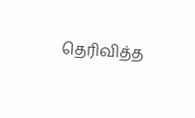தெரிவித்த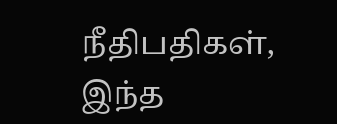நீதிபதிகள், இந்த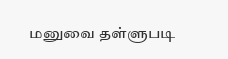மனுவை தள்ளுபடி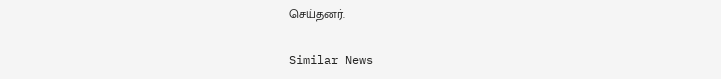செய்தனர்.

Similar News